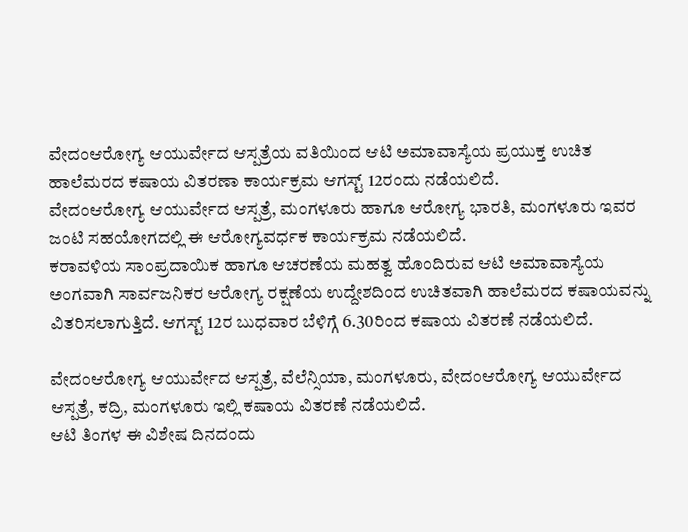ವೇದಂಆರೋಗ್ಯ ಆಯುರ್ವೇದ ಆಸ್ಪತ್ರೆಯ ವತಿಯಿಂದ ಆಟಿ ಅಮಾವಾಸ್ಯೆಯ ಪ್ರಯುಕ್ತ ಉಚಿತ ಹಾಲೆಮರದ ಕಷಾಯ ವಿತರಣಾ ಕಾರ್ಯಕ್ರಮ ಆಗಸ್ಟ್ 12ರಂದು ನಡೆಯಲಿದೆ.
ವೇದಂಆರೋಗ್ಯ ಆಯುರ್ವೇದ ಆಸ್ಪತ್ರೆ, ಮಂಗಳೂರು ಹಾಗೂ ಆರೋಗ್ಯ ಭಾರತಿ, ಮಂಗಳೂರು ಇವರ ಜಂಟಿ ಸಹಯೋಗದಲ್ಲಿ ಈ ಆರೋಗ್ಯವರ್ಧಕ ಕಾರ್ಯಕ್ರಮ ನಡೆಯಲಿದೆ.
ಕರಾವಳಿಯ ಸಾಂಪ್ರದಾಯಿಕ ಹಾಗೂ ಆಚರಣೆಯ ಮಹತ್ವ ಹೊಂದಿರುವ ಆಟಿ ಅಮಾವಾಸ್ಯೆಯ ಅಂಗವಾಗಿ ಸಾರ್ವಜನಿಕರ ಆರೋಗ್ಯ ರಕ್ಷಣೆಯ ಉದ್ದೇಶದಿಂದ ಉಚಿತವಾಗಿ ಹಾಲೆಮರದ ಕಷಾಯವನ್ನು ವಿತರಿಸಲಾಗುತ್ತಿದೆ. ಆಗಸ್ಟ್ 12ರ ಬುಧವಾರ ಬೆಳಿಗ್ಗೆ 6.30ರಿಂದ ಕಷಾಯ ವಿತರಣೆ ನಡೆಯಲಿದೆ.

ವೇದಂಆರೋಗ್ಯ ಆಯುರ್ವೇದ ಆಸ್ಪತ್ರೆ, ವೆಲೆನ್ಸಿಯಾ, ಮಂಗಳೂರು, ವೇದಂಆರೋಗ್ಯ ಆಯುರ್ವೇದ ಆಸ್ಪತ್ರೆ, ಕದ್ರಿ, ಮಂಗಳೂರು ಇಲ್ಲಿ ಕಷಾಯ ವಿತರಣೆ ನಡೆಯಲಿದೆ.
ಆಟಿ ತಿಂಗಳ ಈ ವಿಶೇಷ ದಿನದಂದು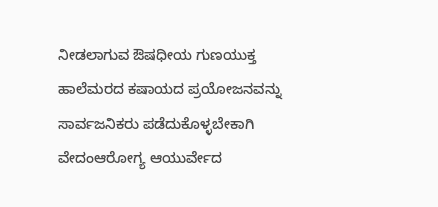ನೀಡಲಾಗುವ ಔಷಧೀಯ ಗುಣಯುಕ್ತ ಹಾಲೆಮರದ ಕಷಾಯದ ಪ್ರಯೋಜನವನ್ನು ಸಾರ್ವಜನಿಕರು ಪಡೆದುಕೊಳ್ಳಬೇಕಾಗಿ ವೇದಂಆರೋಗ್ಯ ಆಯುರ್ವೇದ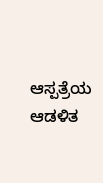ಆಸ್ಪತ್ರೆಯ ಆಡಳಿತ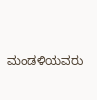ಮಂಡಳಿಯವರು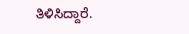ತಿಳಿಸಿದ್ದಾರೆ.